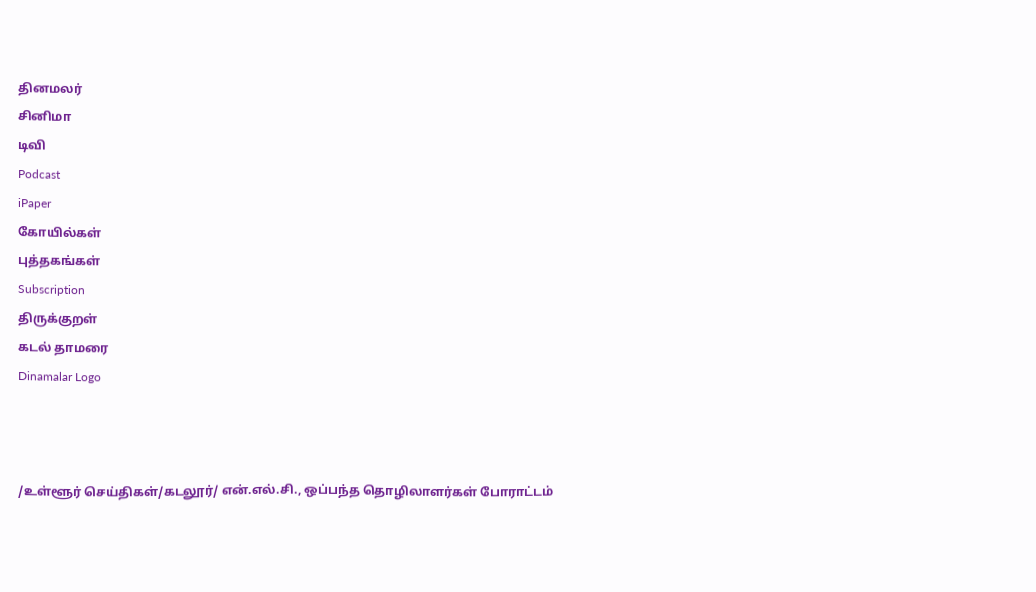தினமலர்
சினிமா
டிவி
Podcast
iPaper
கோயில்கள்
புத்தகங்கள்
Subscription
திருக்குறள்
கடல் தாமரை
Dinamalar Logo



/உள்ளூர் செய்திகள்/கடலூர்/ என்.எல்.சி., ஒப்பந்த தொழிலாளர்கள் போராட்டம்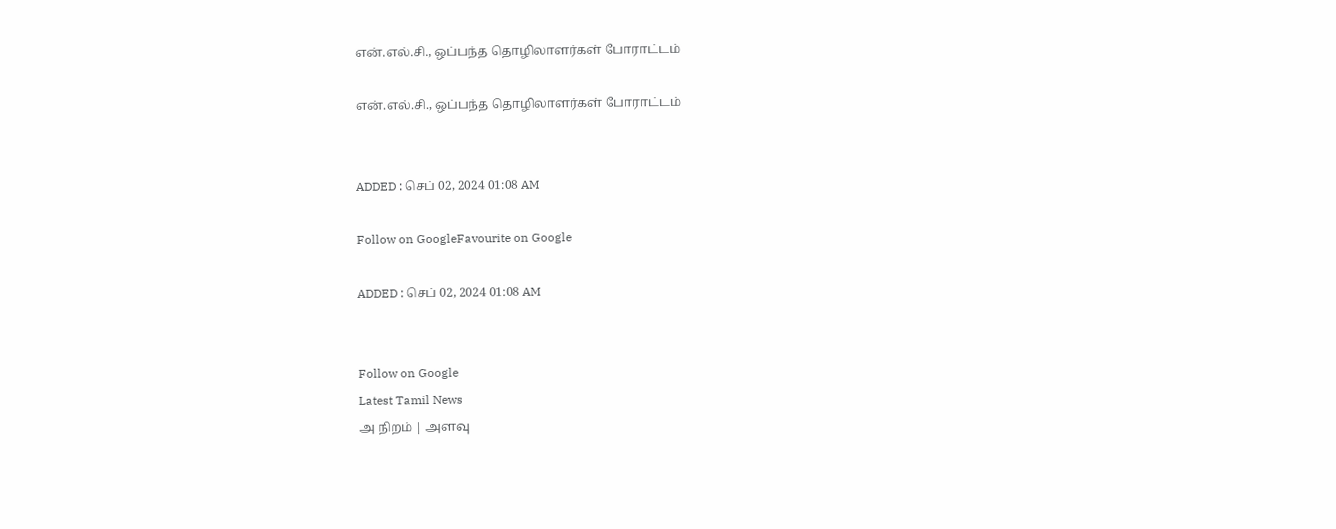என்.எல்.சி., ஒப்பந்த தொழிலாளர்கள் போராட்டம்

என்.எல்.சி., ஒப்பந்த தொழிலாளர்கள் போராட்டம்


ADDED : செப் 02, 2024 01:08 AM

Follow on GoogleFavourite on Google

ADDED : செப் 02, 2024 01:08 AM


Follow on Google
Latest Tamil News
அ நிறம் | அளவு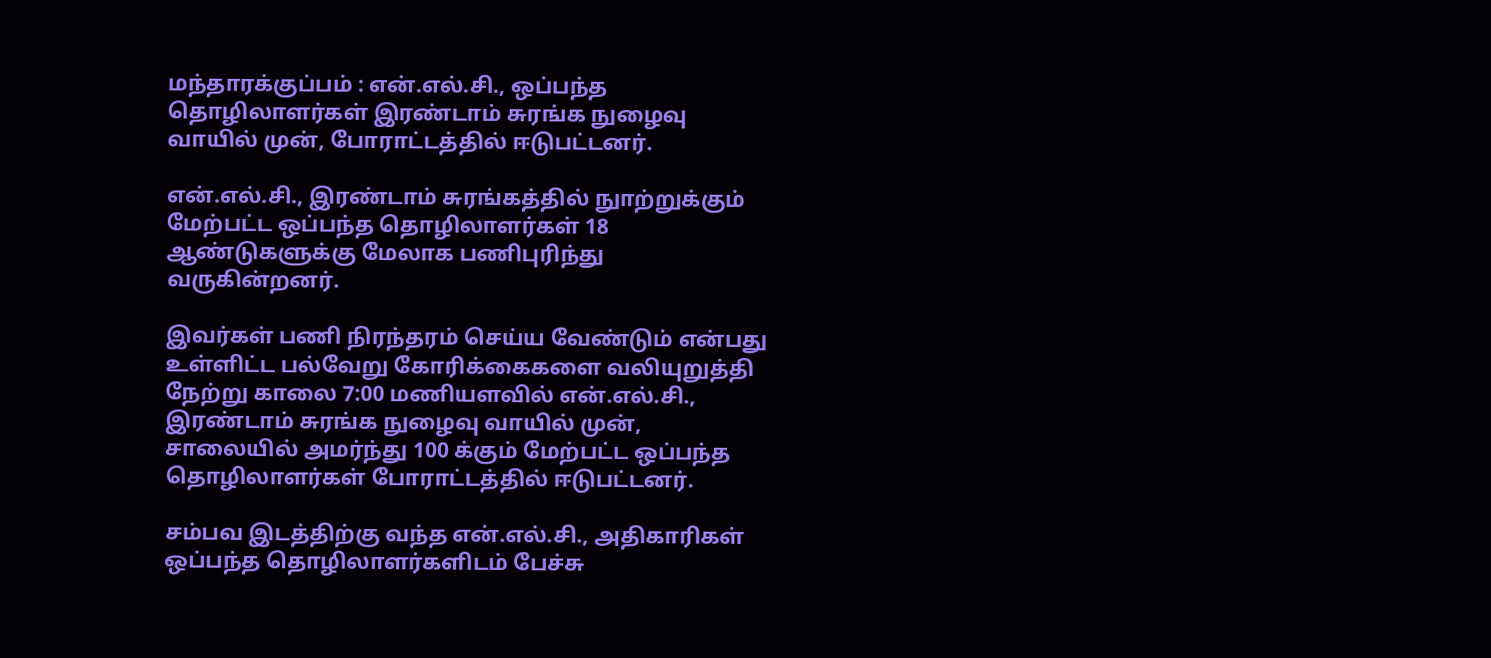மந்தாரக்குப்பம் : என்.எல்.சி., ஒப்பந்த தொழிலாளர்கள் இரண்டாம் சுரங்க நுழைவு வாயில் முன், போராட்டத்தில் ஈடுபட்டனர்.

என்.எல்.சி., இரண்டாம் சுரங்கத்தில் நுாற்றுக்கும் மேற்பட்ட ஒப்பந்த தொழிலாளர்கள் 18 ஆண்டுகளுக்கு மேலாக பணிபுரிந்து வருகின்றனர்.

இவர்கள் பணி நிரந்தரம் செய்ய வேண்டும் என்பது உள்ளிட்ட பல்வேறு கோரிக்கைகளை வலியுறுத்தி நேற்று காலை 7:00 மணியளவில் என்.எல்.சி., இரண்டாம் சுரங்க நுழைவு வாயில் முன், சாலையில் அமர்ந்து 100 க்கும் மேற்பட்ட ஒப்பந்த தொழிலாளர்கள் போராட்டத்தில் ஈடுபட்டனர்.

சம்பவ இடத்திற்கு வந்த என்.எல்.சி., அதிகாரிகள் ஒப்பந்த தொழிலாளர்களிடம் பேச்சு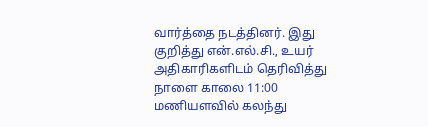வார்த்தை நடத்தினர். இது குறித்து என்.எல்.சி., உயர் அதிகாரிகளிடம் தெரிவித்து நாளை காலை 11:00 மணியளவில் கலந்து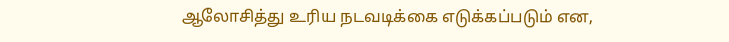ஆலோசித்து உரிய நடவடிக்கை எடுக்கப்படும் என,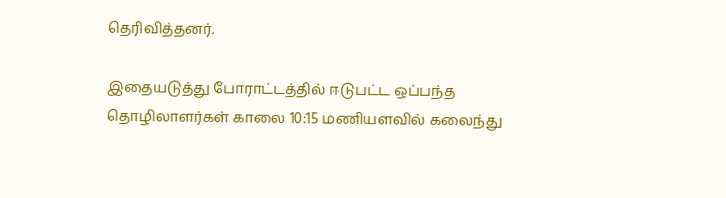தெரிவித்தனர்.

இதையடுத்து போராட்டத்தில் ஈடுபட்ட ஒப்பந்த தொழிலாளர்கள் காலை 10:15 மணியளவில் கலைந்து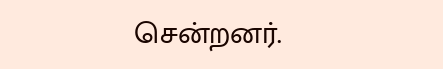சென்றனர்.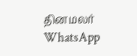தினமலர் WhatsApp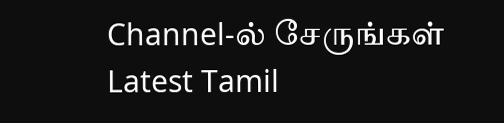Channel-ல் சேருங்கள்
Latest Tamil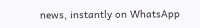news, instantly on WhatsApp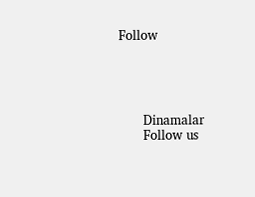Follow





      Dinamalar
      Follow us